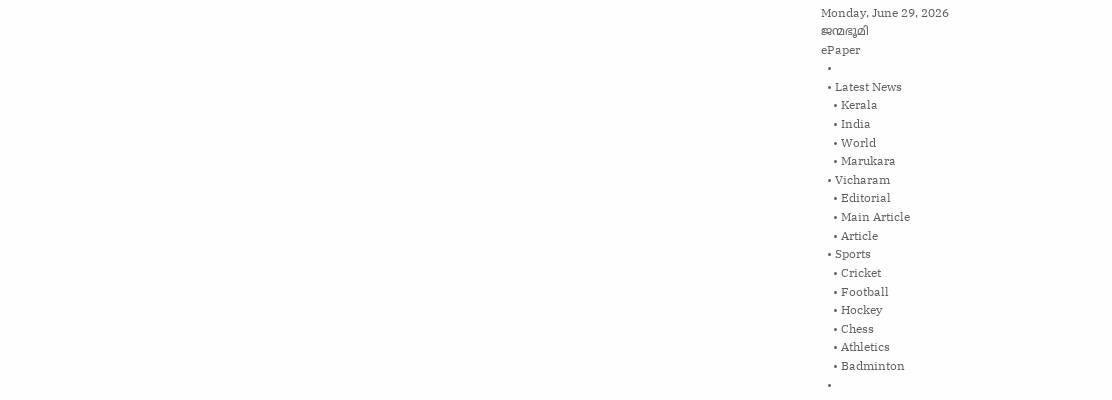Monday, June 29, 2026
ജന്മഭൂമി
ePaper
  •
  • Latest News
    • Kerala
    • India
    • World
    • Marukara
  • Vicharam
    • Editorial
    • Main Article
    • Article
  • Sports
    • Cricket
    • Football
    • Hockey
    • Chess
    • Athletics
    • Badminton
  •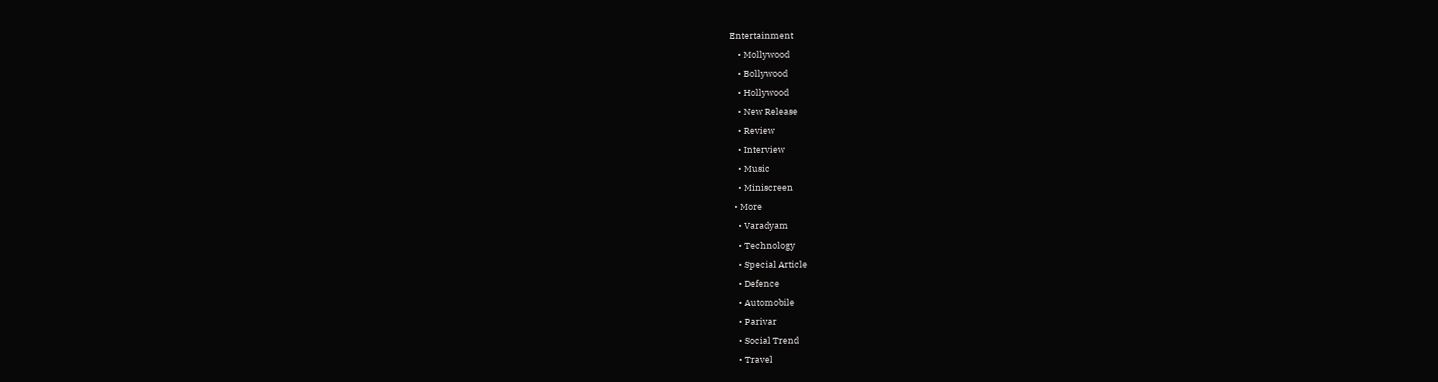Entertainment
    • Mollywood
    • Bollywood
    • Hollywood
    • New Release
    • Review
    • Interview
    • Music
    • Miniscreen
  • More
    • Varadyam
    • Technology
    • Special Article
    • Defence
    • Automobile
    • Parivar
    • Social Trend
    • Travel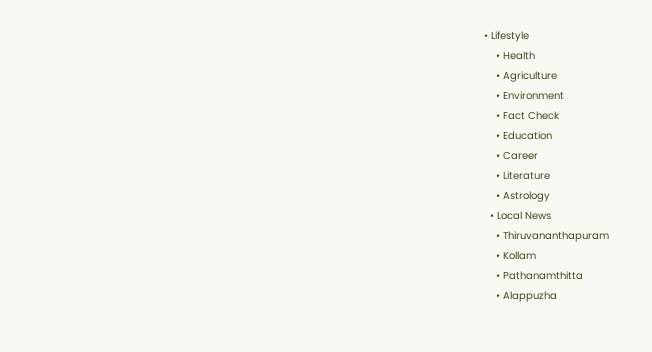• Lifestyle
    • Health
    • Agriculture
    • Environment
    • Fact Check
    • Education
    • Career
    • Literature
    • Astrology
  • Local News
    • Thiruvananthapuram
    • Kollam
    • Pathanamthitta
    • Alappuzha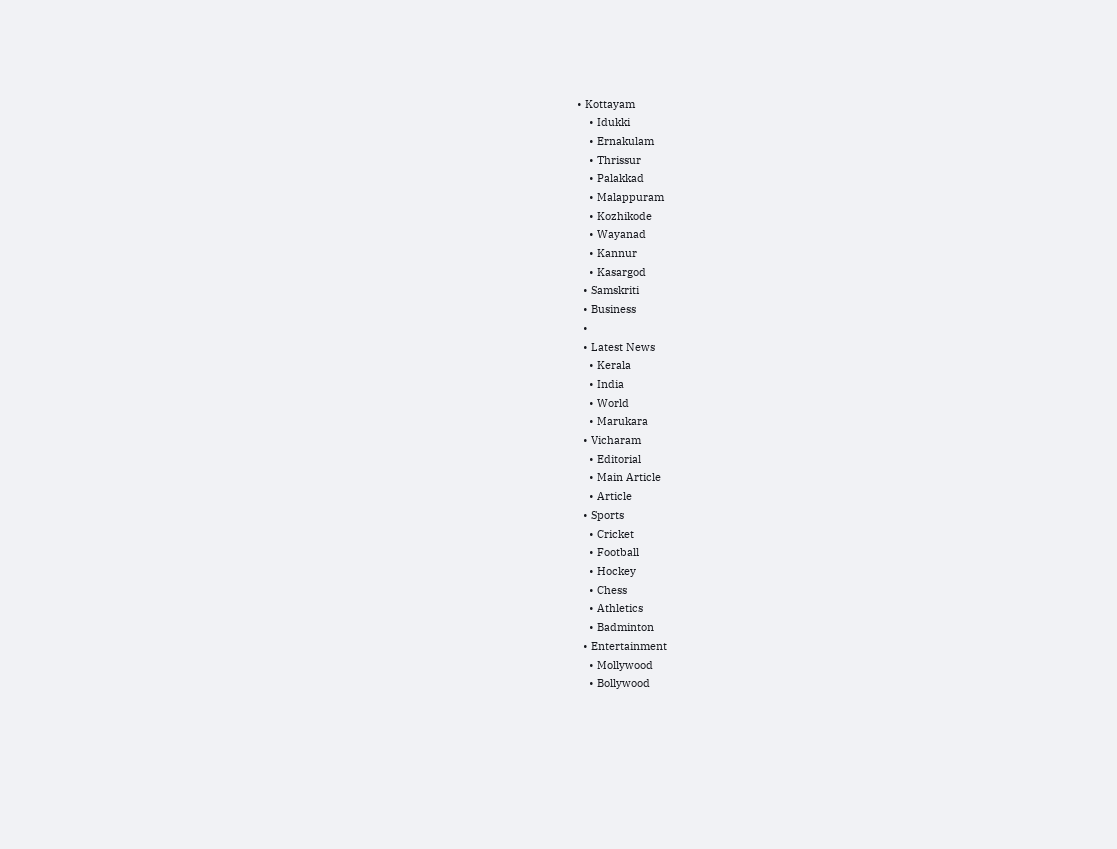• Kottayam
    • Idukki
    • Ernakulam
    • Thrissur
    • Palakkad
    • Malappuram
    • Kozhikode
    • Wayanad
    • Kannur
    • Kasargod
  • Samskriti
  • Business
  •
  • Latest News
    • Kerala
    • India
    • World
    • Marukara
  • Vicharam
    • Editorial
    • Main Article
    • Article
  • Sports
    • Cricket
    • Football
    • Hockey
    • Chess
    • Athletics
    • Badminton
  • Entertainment
    • Mollywood
    • Bollywood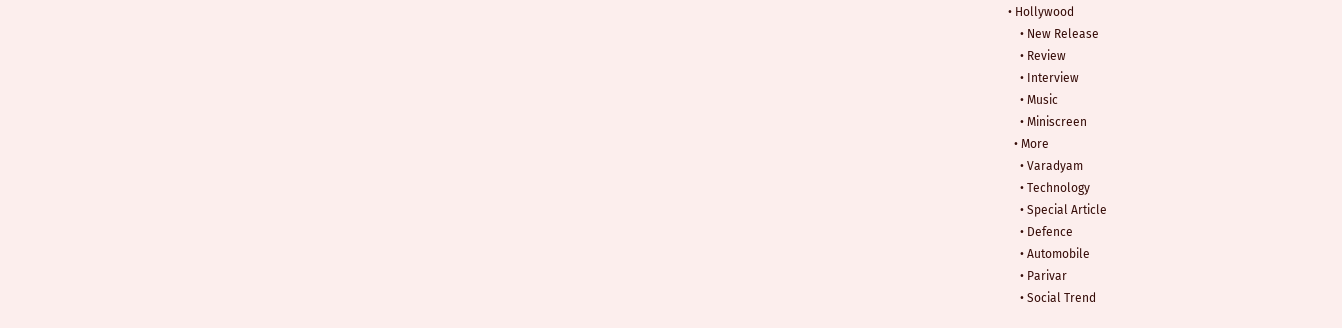• Hollywood
    • New Release
    • Review
    • Interview
    • Music
    • Miniscreen
  • More
    • Varadyam
    • Technology
    • Special Article
    • Defence
    • Automobile
    • Parivar
    • Social Trend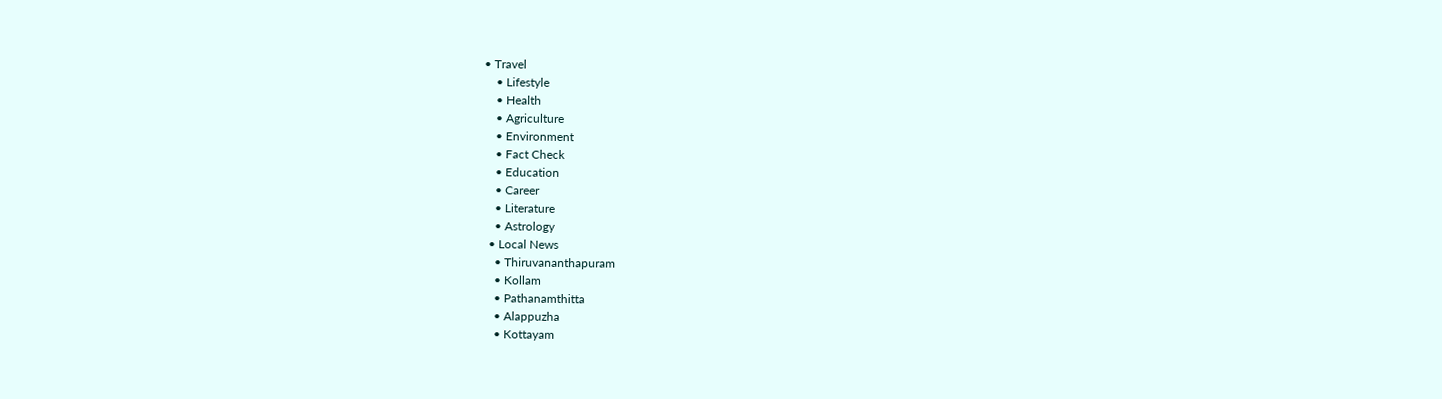• Travel
    • Lifestyle
    • Health
    • Agriculture
    • Environment
    • Fact Check
    • Education
    • Career
    • Literature
    • Astrology
  • Local News
    • Thiruvananthapuram
    • Kollam
    • Pathanamthitta
    • Alappuzha
    • Kottayam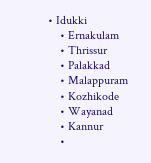• Idukki
    • Ernakulam
    • Thrissur
    • Palakkad
    • Malappuram
    • Kozhikode
    • Wayanad
    • Kannur
    •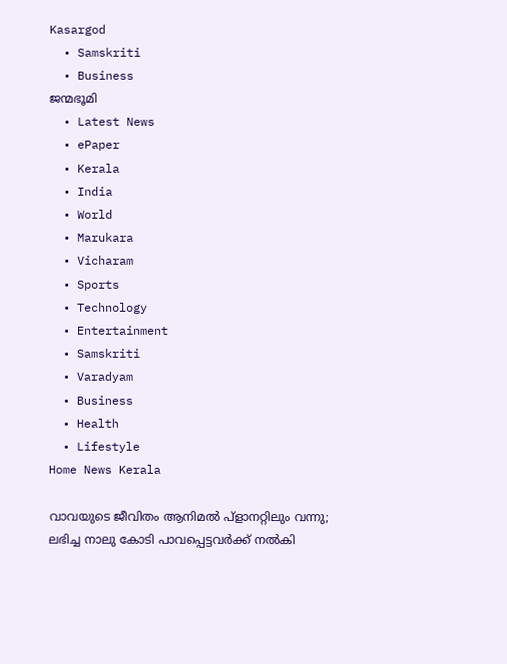Kasargod
  • Samskriti
  • Business
ജന്മഭൂമി
  • Latest News
  • ePaper
  • Kerala
  • India
  • World
  • Marukara
  • Vicharam
  • Sports
  • Technology
  • Entertainment
  • Samskriti
  • Varadyam
  • Business
  • Health
  • Lifestyle
Home News Kerala

വാവയുടെ ജീവിതം ആനിമല്‍ പ്ളാനറ്റിലും വന്നു; ലഭിച്ച നാലു കോടി പാവപ്പെട്ടവര്‍ക്ക് നല്‍കി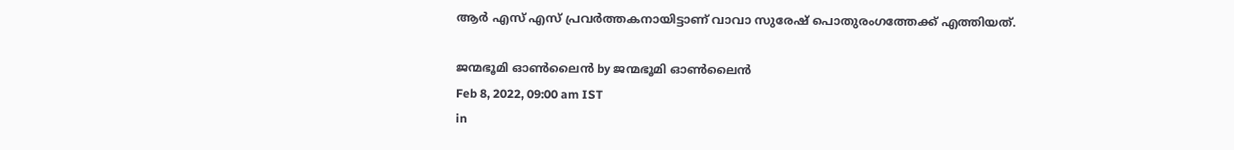ആര്‍ എസ് എസ് പ്രവര്‍ത്തകനായിട്ടാണ് വാവാ സുരേഷ് പൊതുരംഗത്തേക്ക് എത്തിയത്.

ജന്മഭൂമി ഓണ്‍ലൈന്‍ by ജന്മഭൂമി ഓണ്‍ലൈന്‍
Feb 8, 2022, 09:00 am IST
in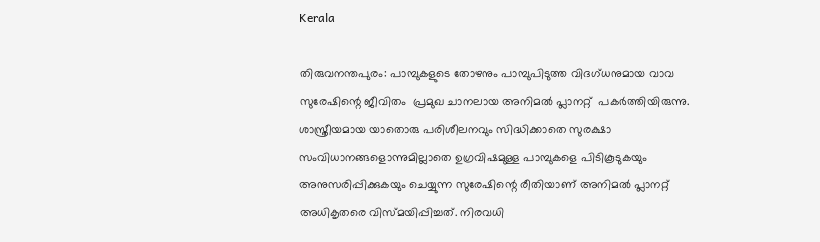Kerala

തിരുവനന്തപുരം: പാമ്പുകളുടെ തോഴനും പാമ്പുപിടുത്ത വിദഗ്ധനുമായ വാവ സുരേഷിന്റെ ജീവിതം  പ്രമുഖ ചാനലായ അനിമല്‍ പ്ലാനറ്റ്  പകര്‍ത്തിയിരുന്നു.  ശാസ്ത്രീയമായ യാതൊരു പരിശീലനവും സിദ്ധിക്കാതെ സുരക്ഷാ സംവിധാനങ്ങളൊന്നുമില്ലാതെ ഉഗ്രവിഷമുള്ള പാമ്പുകളെ പിടികൂടുകയും അനുസരിപ്പിക്കുകയും ചെയ്യുന്ന സുരേഷിന്റെ രീതിയാണ് അനിമല്‍ പ്ലാനറ്റ് അധികൃതരെ വിസ്മയിപ്പിച്ചത്. നിരവധി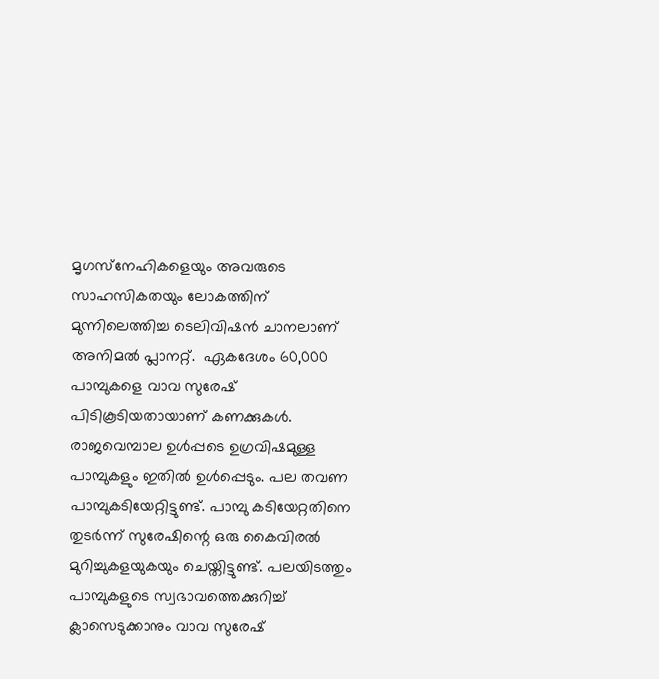മൃഗസ്‌നേഹികളെയും അവരുടെ സാഹസികതയും ലോകത്തിന് മുന്നിലെത്തിച്ച ടെലിവിഷന്‍ ചാനലാണ് അനിമല്‍ പ്ലാനറ്റ്.  ഏകദേശം 60,000 പാമ്പുകളെ വാവ സുരേഷ് പിടികൂടിയതായാണ് കണക്കുകള്‍. രാജവെമ്പാല ഉള്‍പ്പടെ ഉഗ്രവിഷമുള്ള പാമ്പുകളും ഇതില്‍ ഉള്‍പ്പെടും. പല തവണ പാമ്പുകടിയേറ്റിട്ടുണ്ട്. പാമ്പു കടിയേറ്റതിനെ തുടര്‍ന്ന് സുരേഷിന്റെ ഒരു കൈവിരല്‍ മുറിച്ചുകളയുകയും ചെയ്തിട്ടുണ്ട്. പലയിടത്തും പാമ്പുകളുടെ സ്വഭാവത്തെക്കുറിച്ച് ക്ലാസെടുക്കാനും വാവ സുരേഷ്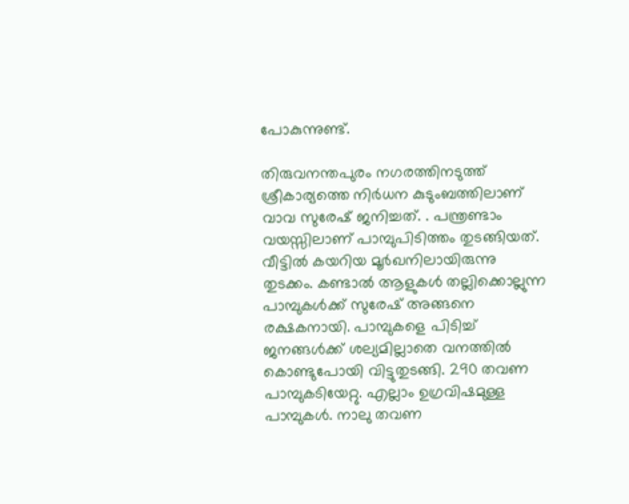പോകുന്നുണ്ട്.

തിരുവനന്തപുരം നഗരത്തിനടുത്ത് ശ്രീകാര്യത്തെ നിര്‍ധന കുടുംബത്തിലാണ് വാവ സുരേഷ് ജനിച്ചത്. . പന്ത്രണ്ടാം വയസ്സിലാണ് പാമ്പുപിടിത്തം തുടങ്ങിയത്. വീട്ടില്‍ കയറിയ മൂര്‍ഖനിലായിരുന്നു തുടക്കം. കണ്ടാല്‍ ആളുകള്‍ തല്ലിക്കൊല്ലുന്ന പാമ്പുകള്‍ക്ക് സുരേഷ് അങ്ങനെ രക്ഷകനായി. പാമ്പുകളെ പിടിച്ച് ജനങ്ങള്‍ക്ക് ശല്യമില്ലാതെ വനത്തില്‍ കൊണ്ടുപോയി വിട്ടുതുടങ്ങി. 290 തവണ പാമ്പുകടിയേറ്റു. എല്ലാം ഉഗ്രവിഷമുള്ള പാമ്പുകള്‍. നാലു തവണ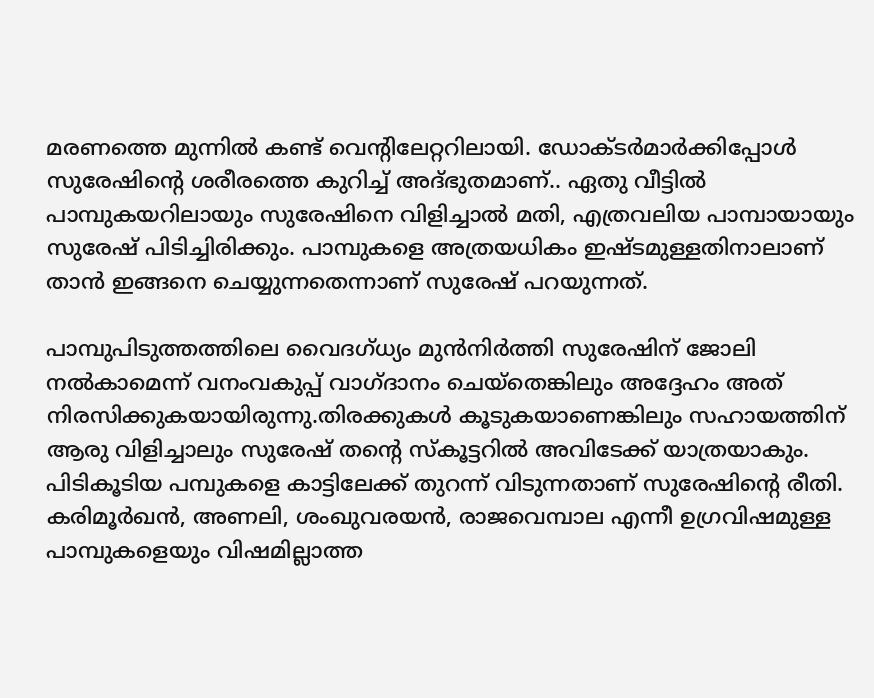മരണത്തെ മുന്നില്‍ കണ്ട് വെന്റിലേറ്ററിലായി. ഡോക്ടര്‍മാര്‍ക്കിപ്പോള്‍ സുരേഷിന്റെ ശരീരത്തെ കുറിച്ച് അദ്ഭുതമാണ്.. ഏതു വീട്ടില്‍ പാമ്പുകയറിലായും സുരേഷിനെ വിളിച്ചാല്‍ മതി, എത്രവലിയ പാമ്പായായും സുരേഷ് പിടിച്ചിരിക്കും. പാമ്പുകളെ അത്രയധികം ഇഷ്ടമുള്ളതിനാലാണ് താന്‍ ഇങ്ങനെ ചെയ്യുന്നതെന്നാണ് സുരേഷ് പറയുന്നത്.

പാമ്പുപിടുത്തത്തിലെ വൈദഗ്ധ്യം മുന്‍നിര്‍ത്തി സുരേഷിന് ജോലി നല്‍കാമെന്ന് വനംവകുപ്പ് വാഗ്ദാനം ചെയ്‌തെങ്കിലും അദ്ദേഹം അത് നിരസിക്കുകയായിരുന്നു.തിരക്കുകള്‍ കൂടുകയാണെങ്കിലും സഹായത്തിന് ആരു വിളിച്ചാലും സുരേഷ് തന്റെ സ്‌കൂട്ടറില്‍ അവിടേക്ക് യാത്രയാകും. പിടികൂടിയ പമ്പുകളെ കാട്ടിലേക്ക് തുറന്ന് വിടുന്നതാണ് സുരേഷിന്റെ രീതി. കരിമൂര്‍ഖന്‍, അണലി, ശംഖുവരയന്‍, രാജവെമ്പാല എന്നീ ഉഗ്രവിഷമുള്ള പാമ്പുകളെയും വിഷമില്ലാത്ത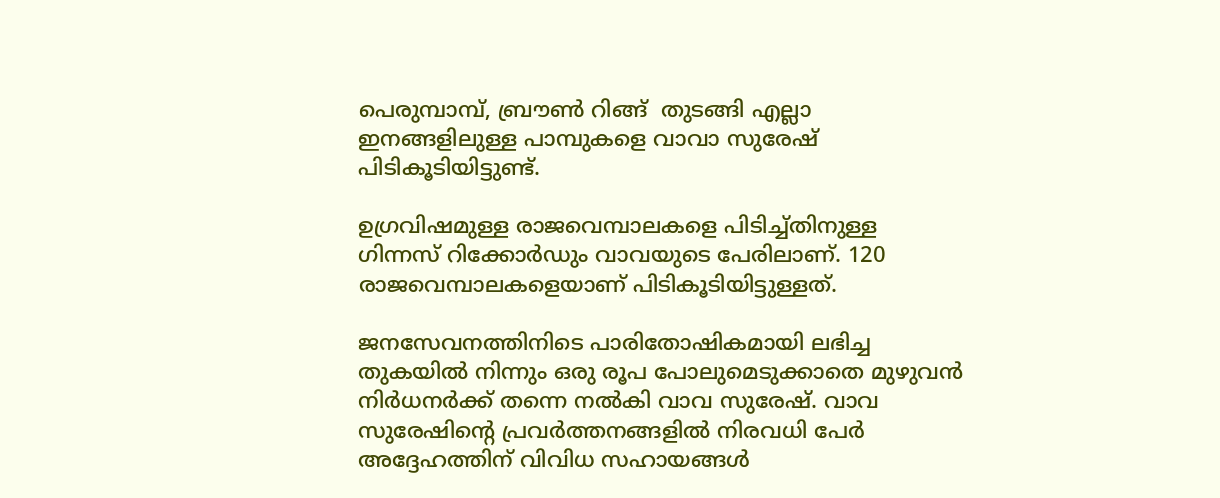പെരുമ്പാമ്പ്, ബ്രൗണ്‍ റിങ്ങ്  തുടങ്ങി എല്ലാ ഇനങ്ങളിലുള്ള പാമ്പുകളെ വാവാ സുരേഷ് പിടികൂടിയിട്ടുണ്ട്.

ഉഗ്രവിഷമുള്ള രാജവെമ്പാലകളെ പിടിച്ച്തിനുള്ള   ഗിന്നസ് റിക്കോര്‍ഡും വാവയുടെ പേരിലാണ്. 120 രാജവെമ്പാലകളെയാണ് പിടികൂടിയിട്ടുള്ളത്.

ജനസേവനത്തിനിടെ പാരിതോഷികമായി ലഭിച്ച തുകയില്‍ നിന്നും ഒരു രൂപ പോലുമെടുക്കാതെ മുഴുവന്‍ നിര്‍ധനര്‍ക്ക് തന്നെ നല്‍കി വാവ സുരേഷ്. വാവ സുരേഷിന്റെ പ്രവര്‍ത്തനങ്ങളില്‍ നിരവധി പേര്‍ അദ്ദേഹത്തിന് വിവിധ സഹായങ്ങള്‍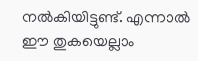നല്‍കിയിട്ടുണ്ട്. എന്നാല്‍ ഈ തുകയെല്ലാം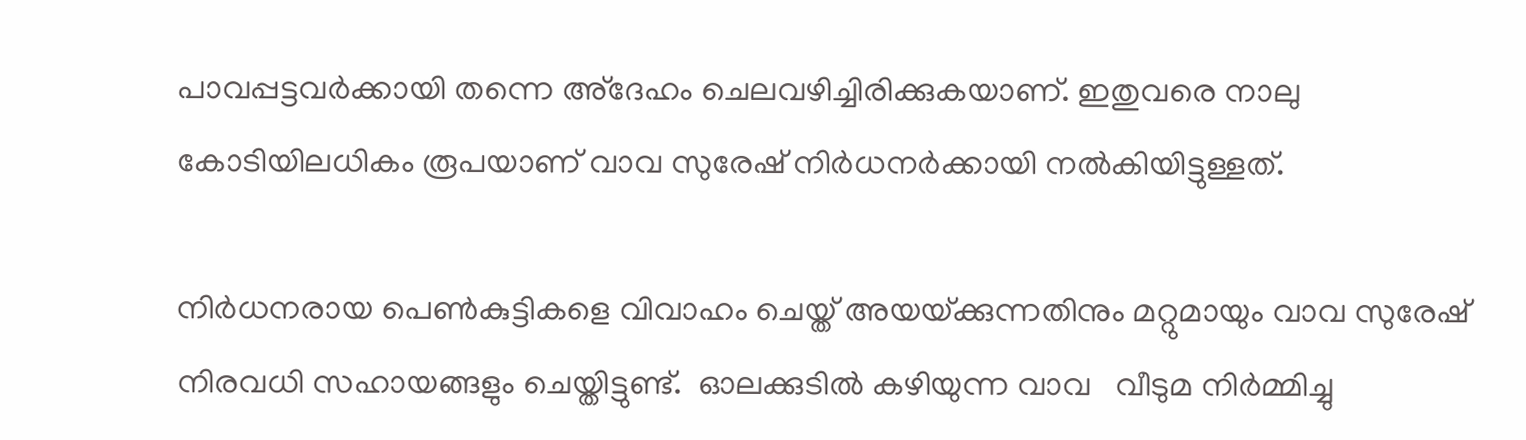പാവപ്പട്ടവര്‍ക്കായി തന്നെ അ്‌ദേഹം ചെലവഴിച്ചിരിക്കുകയാണ്. ഇതുവരെ നാലു കോടിയിലധികം രൂപയാണ് വാവ സുരേഷ് നിര്‍ധനര്‍ക്കായി നല്‍കിയിട്ടുള്ളത്.

നിര്‍ധനരായ പെണ്‍കുട്ടികളെ വിവാഹം ചെയ്ത് അയയ്‌ക്കുന്നതിനും മറ്റുമായും വാവ സുരേഷ് നിരവധി സഹായങ്ങളും ചെയ്തിട്ടുണ്ട്.  ഓലക്കുടില്‍ കഴിയുന്ന വാവ   വീടുമ നിര്‍മ്മിച്ചു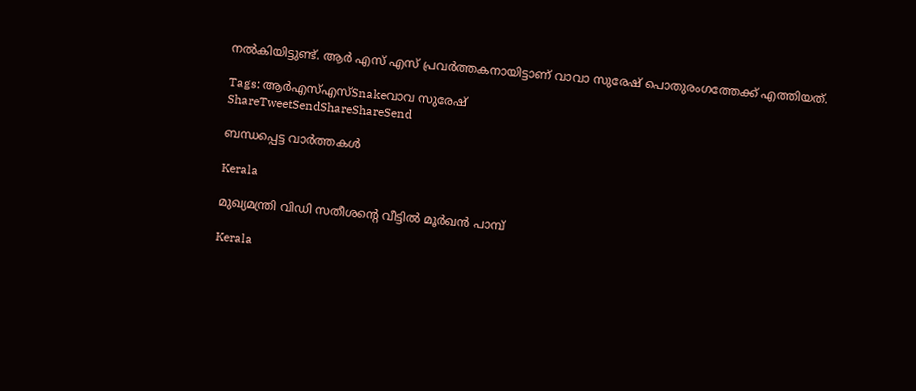നല്‍കിയിട്ടുണ്ട്. ആര്‍ എസ് എസ് പ്രവര്‍ത്തകനായിട്ടാണ് വാവാ സുരേഷ് പൊതുരംഗത്തേക്ക് എത്തിയത്.

Tags: ആര്‍എസ്എസ്Snakeവാവ സുരേഷ്
ShareTweetSendShareShareSend

ബന്ധപ്പെട്ട വാര്‍ത്തകള്‍

Kerala

മുഖ്യമന്ത്രി വിഡി സതീശന്റെ വീട്ടിൽ മൂർഖൻ പാമ്പ്

Kerala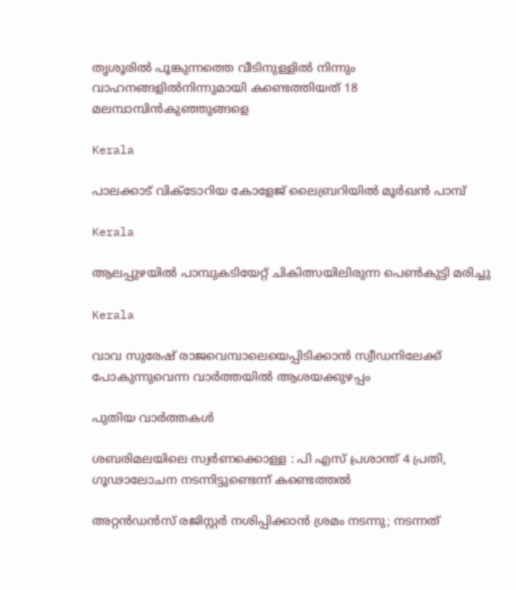തൃശൂരില്‍ പൂങ്കുന്നത്തെ വീടിനുള്ളില്‍ നിന്നും വാഹനങ്ങളില്‍നിന്നുമായി കണ്ടെത്തിയത് 18 മലമ്പാമ്പിന്‍കുഞ്ഞുങ്ങളെ

Kerala

പാലക്കാട് വിക്ടോറിയ കോളേജ് ലൈബ്രറിയില്‍ മൂര്‍ഖന്‍ പാമ്പ്

Kerala

ആലപ്പുഴയില്‍ പാമ്പുകടിയേറ്റ് ചികിത്സയിലിരുന്ന പെണ്‍കുട്ടി മരിച്ചു

Kerala

വാവ സുരേഷ് രാജവെമ്പാലെയെപ്പിടിക്കാന്‍ സ്വീഡനിലേക്ക് പോകുന്നുവെന്ന വാര്‍ത്തയില്‍ ആശയക്കുഴപ്പം

പുതിയ വാര്‍ത്തകള്‍

ശബരിമലയിലെ സ്വര്‍ണക്കൊള്ള : പി എസ് പ്രശാന്ത് 4 പ്രതി, ഗൂഢാലോചന നടന്നിട്ടുണ്ടെന്ന് കണ്ടെത്തല്‍

അറ്റൻഡൻസ് രജിസ്റ്റർ നശിപ്പിക്കാൻ ശ്രമം നടന്നു; നടന്നത്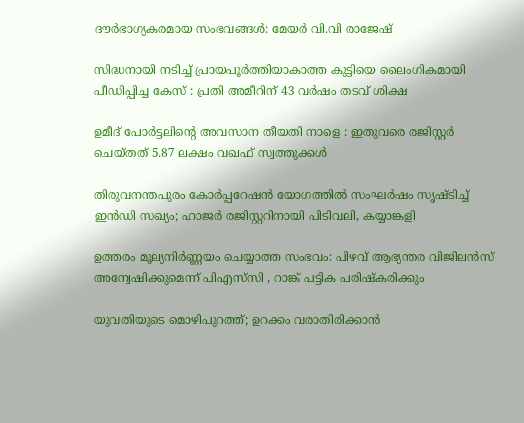ദൗർഭാഗ്യകരമായ സംഭവങ്ങൾ: മേയർ വി.വി രാജേഷ്

സിദ്ധനായി നടിച്ച് പ്രായപൂർത്തിയാകാത്ത കുട്ടിയെ ലൈംഗികമായി പീഡിപ്പിച്ച കേസ് : പ്രതി അമീറിന് 43 വർഷം തടവ് ശിക്ഷ

ഉമീദ് പോർട്ടലിന്റെ അവസാന തീയതി നാളെ : ഇതുവരെ രജിസ്റ്റർ ചെയ്തത് 5.87 ലക്ഷം വഖഫ് സ്വത്തുക്കൾ

തിരുവനന്തപുരം കോർപ്പറേഷൻ യോഗത്തിൽ സംഘർഷം സൃഷ്ടിച്ച് ഇൻഡി സഖ്യം; ഹാജര്‍ രജിസ്റ്ററിനായി പിടിവലി, കയ്യാങ്കളി

ഉത്തരം മൂല്യനിർണ്ണയം ചെയ്യാത്ത സംഭവം: പിഴവ് ആഭ്യന്തര വിജിലൻസ് അന്വേഷിക്കുമെന്ന് പിഎസ്‌സി , റാങ്ക് പട്ടിക പരിഷ്‌കരിക്കും

യുവതിയുടെ മൊഴിപുറത്ത്; ഉറക്കം വരാതിരിക്കാന്‍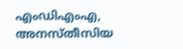എംഡിഎംഎ, അനസ്തീസിയ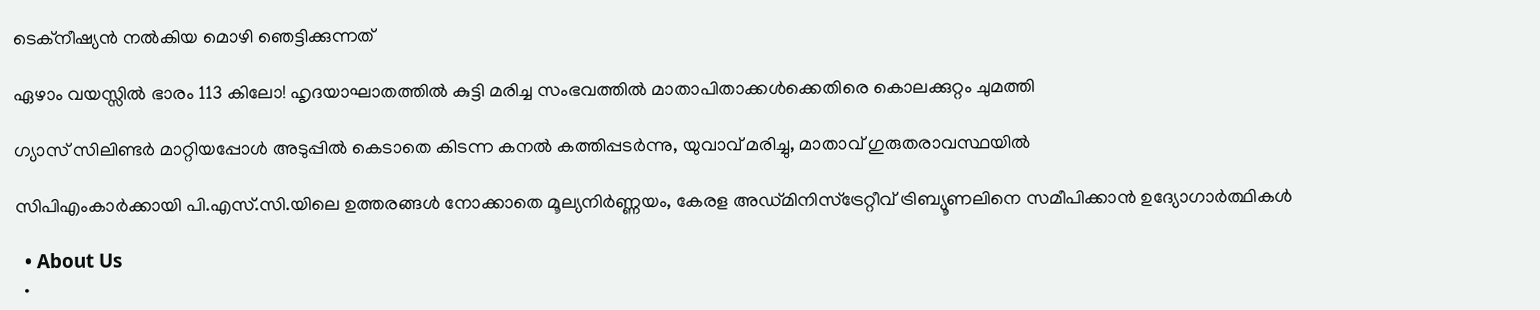ടെക്നീഷ്യന്‍ നൽകിയ മൊഴി ഞെട്ടിക്കുന്നത്

ഏഴാം വയസ്സിൽ ഭാരം 113 കിലോ! ഹൃദയാഘാതത്തിൽ കുട്ടി മരിച്ച സംഭവത്തിൽ മാതാപിതാക്കൾക്കെതിരെ കൊലക്കുറ്റം ചുമത്തി

ഗ്യാസ് സിലിണ്ടർ മാറ്റിയപ്പോൾ അടുപ്പിൽ കെടാതെ കിടന്ന കനൽ കത്തിപ്പടർന്നു, യുവാവ് മരിച്ചു, മാതാവ് ഗുരുതരാവസ്ഥയിൽ

സിപിഎംകാർക്കായി പി.എസ്.സി.യിലെ ഉത്തരങ്ങൾ നോക്കാതെ മൂല്യനിര്‍ണ്ണയം, കേരള അഡ്മിനിസ്ട്രേറ്റീവ് ട്രിബ്യൂണലിനെ സമീപിക്കാൻ ഉദ്യോഗാർത്ഥികൾ

  • About Us
  •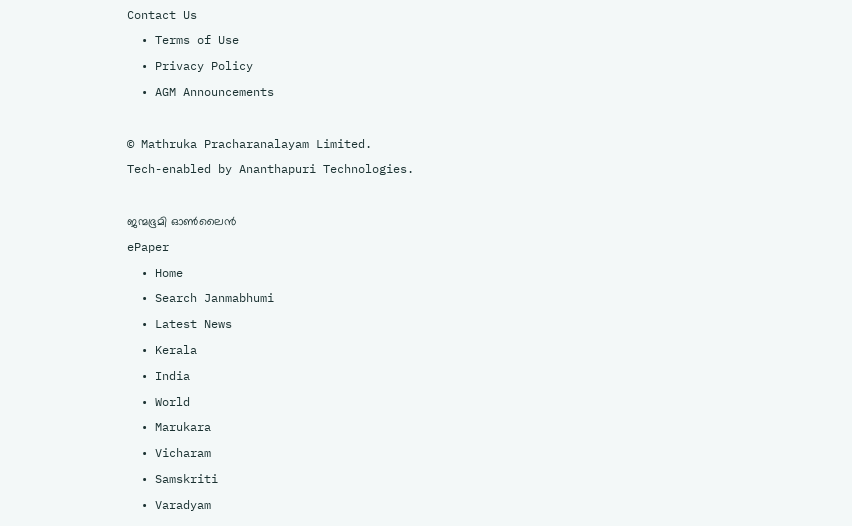Contact Us
  • Terms of Use
  • Privacy Policy
  • AGM Announcements

© Mathruka Pracharanalayam Limited.
Tech-enabled by Ananthapuri Technologies.

ജന്മഭൂമി ഓണ്‍ലൈന്‍
ePaper
  • Home
  • Search Janmabhumi
  • Latest News
  • Kerala
  • India
  • World
  • Marukara
  • Vicharam
  • Samskriti
  • Varadyam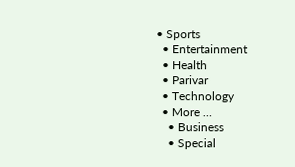• Sports
  • Entertainment
  • Health
  • Parivar
  • Technology
  • More …
    • Business
    • Special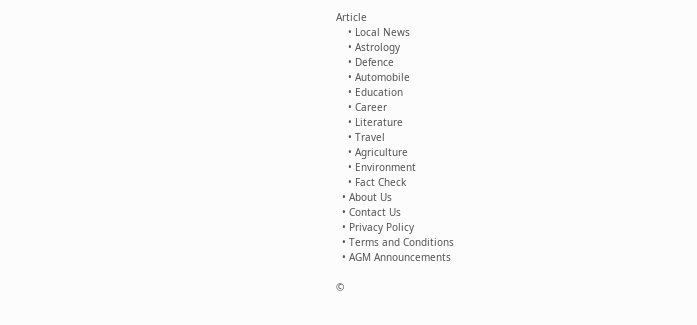Article
    • Local News
    • Astrology
    • Defence
    • Automobile
    • Education
    • Career
    • Literature
    • Travel
    • Agriculture
    • Environment
    • Fact Check
  • About Us
  • Contact Us
  • Privacy Policy
  • Terms and Conditions
  • AGM Announcements

©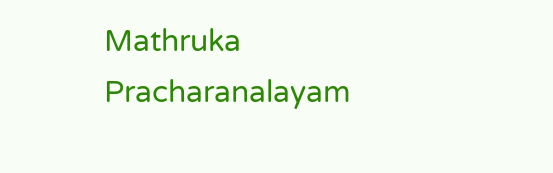Mathruka Pracharanalayam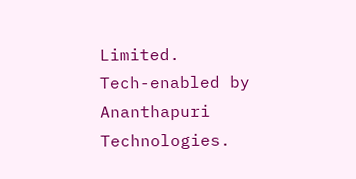Limited.
Tech-enabled by Ananthapuri Technologies.